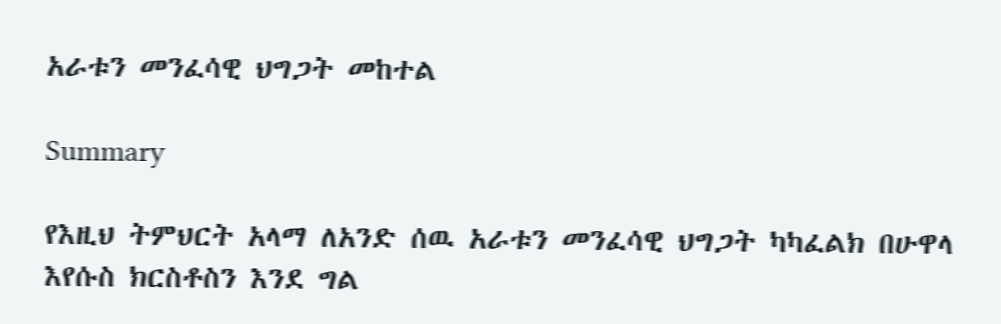አራቱን መንፈሳዊ ህግጋት መከተል

Summary

የእዚህ ትምህርት አላማ ለአንድ ሰዉ አራቱን መንፈሳዊ ህግጋት ካካፈልክ በሁዋላ እየሱስ ክርስቶስን እንደ ግል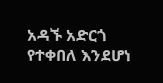አዳኙ አድርጎ የተቀበለ እንደሆነ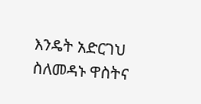እንዴት አድርገህ ስለመዳኑ ዋስትና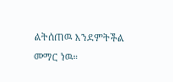ልትሰጠዉ እንደምትችል መማር ነዉ።